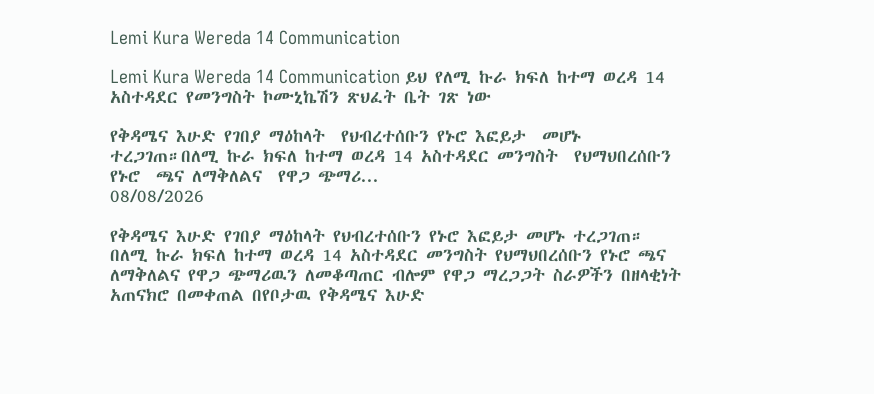Lemi Kura Wereda 14 Communication

Lemi Kura Wereda 14 Communication ይህ የለሚ ኩራ ክፍለ ከተማ ወረዳ 14 አስተዳደር የመንግስት ኮሙኒኬሽን ጽህፈት ቤት ገጽ ነው

የቅዳሜና እሁድ የገበያ ማዕከላት  የህብረተሰቡን የኑሮ እፎይታ  መሆኑ ተረጋገጠ።በለሚ ኩራ ክፍለ ከተማ ወረዳ 14 አስተዳደር መንግስት  የህማህበረሰቡን የኑሮ  ጫና ለማቅለልና  የዋጋ ጭማሪ...
08/08/2026

የቅዳሜና እሁድ የገበያ ማዕከላት የህብረተሰቡን የኑሮ እፎይታ መሆኑ ተረጋገጠ።
በለሚ ኩራ ክፍለ ከተማ ወረዳ 14 አስተዳደር መንግስት የህማህበረሰቡን የኑሮ ጫና ለማቅለልና የዋጋ ጭማሪዉን ለመቆጣጠር ብሎም የዋጋ ማረጋጋት ስራዎችን በዘላቂነት አጠናክሮ በመቀጠል በየቦታዉ የቅዳሜና እሁድ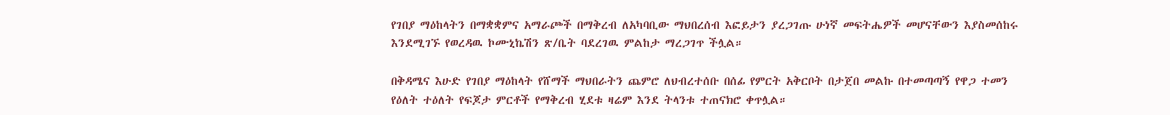የገበያ ማዕከላትን በማቋቋምና አማራጮች በማቅረብ ለአካባቢው ማህበረሰብ እፎይታን ያረጋገጡ ሁነኛ መፍትሔዎች መሆናቸውን እያስመሰከሩ እንደሚገኙ የወረዳዉ ኮሙኒኬሽን ጽ/ቤት ባደረገዉ ምልከታ ማረጋገጥ ችሏል።

በቅዳሜና እሁድ የገበያ ማዕከላት የሸማች ማህበራትን ጨምሮ ለህብረተሰቡ በሰፊ የምርት አቅርቦት በታጀበ መልኩ በተመጣጣኝ የዋጋ ተመን የዕለት ተዕለት የፍጆታ ምርቶች የማቅረብ ሂደቱ ዛሬም እንደ ትላንቱ ተጠናክሮ ቀጥሏል።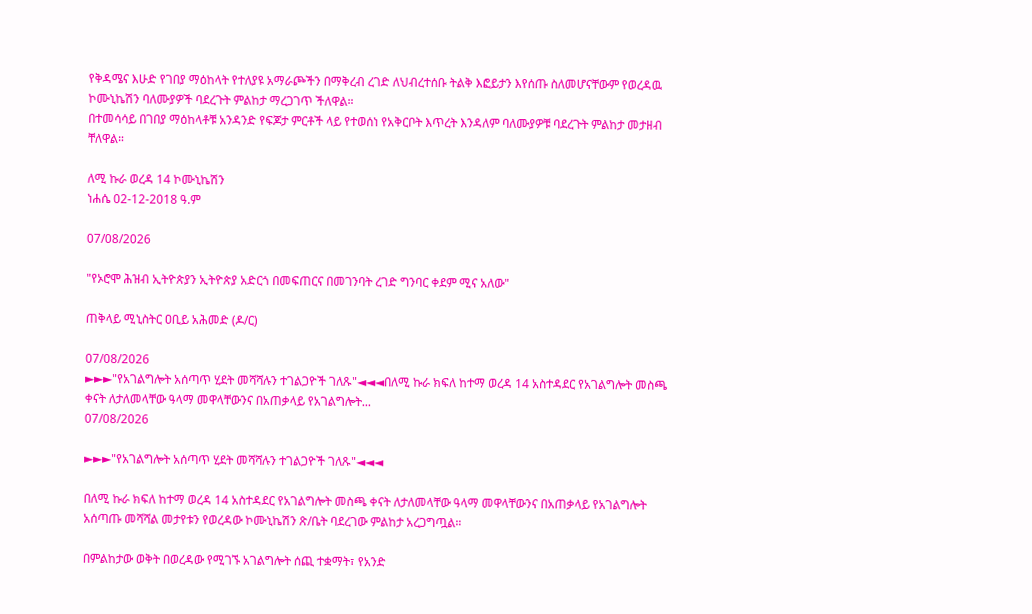የቅዳሜና እሁድ የገበያ ማዕከላት የተለያዩ አማራጮችን በማቅረብ ረገድ ለህብረተሰቡ ትልቅ እፎይታን እየሰጡ ስለመሆናቸውም የወረዳዉ ኮሙኒኬሽን ባለሙያዎች ባደረጉት ምልከታ ማረጋገጥ ችለዋል።
በተመሳሳይ በገበያ ማዕከላቶቹ አንዳንድ የፍጆታ ምርቶች ላይ የተወሰነ የአቅርቦት እጥረት እንዳለም ባለሙያዎቹ ባደረጉት ምልከታ መታዘብ ቸለዋል።

ለሚ ኩራ ወረዳ 14 ኮሙኒኬሽን
ነሐሴ 02-12-2018 ዓ.ም

07/08/2026

"የኦሮሞ ሕዝብ ኢትዮጵያን ኢትዮጵያ አድርጎ በመፍጠርና በመገንባት ረገድ ግንባር ቀደም ሚና አለው"

ጠቅላይ ሚኒስትር ዐቢይ አሕመድ (ዶ/ር)

07/08/2026
►►►"የአገልግሎት አሰጣጥ ሂደት መሻሻሉን ተገልጋዮች ገለጹ"◄◄◄በለሚ ኩራ ክፍለ ከተማ ወረዳ 14 አስተዳደር የአገልግሎት መስጫ ቀናት ለታለመላቸው ዓላማ መዋላቸውንና በአጠቃላይ የአገልግሎት...
07/08/2026

►►►"የአገልግሎት አሰጣጥ ሂደት መሻሻሉን ተገልጋዮች ገለጹ"◄◄◄

በለሚ ኩራ ክፍለ ከተማ ወረዳ 14 አስተዳደር የአገልግሎት መስጫ ቀናት ለታለመላቸው ዓላማ መዋላቸውንና በአጠቃላይ የአገልግሎት አሰጣጡ መሻሻል መታየቱን የወረዳው ኮሙኒኬሽን ጽ/ቤት ባደረገው ምልከታ አረጋግጧል።

በምልከታው ወቅት በወረዳው የሚገኙ አገልግሎት ሰጪ ተቋማት፣ የአንድ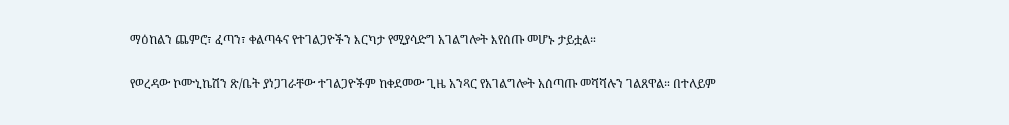ማዕከልን ጨምሮ፣ ፈጣን፣ ቀልጣፋና የተገልጋዮችን እርካታ የሚያሳድግ አገልግሎት እየሰጡ መሆኑ ታይቷል።

የወረዳው ኮሙኒኬሽን ጽ/ቤት ያነጋገራቸው ተገልጋዮችም ከቀደመው ጊዜ አንጻር የአገልግሎት አሰጣጡ መሻሻሉን ገልጸዋል። በተለይም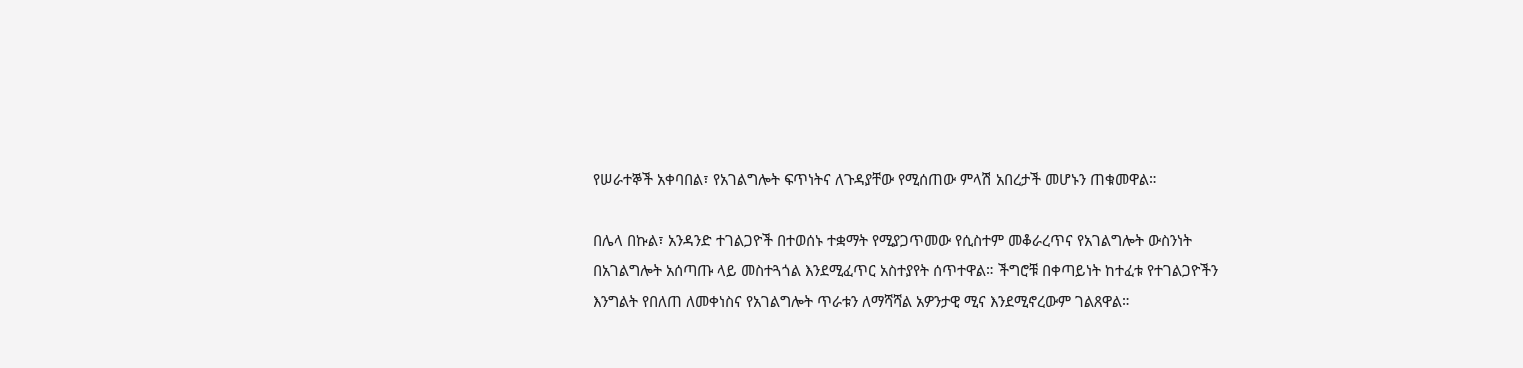የሠራተኞች አቀባበል፣ የአገልግሎት ፍጥነትና ለጉዳያቸው የሚሰጠው ምላሽ አበረታች መሆኑን ጠቁመዋል።

በሌላ በኩል፣ አንዳንድ ተገልጋዮች በተወሰኑ ተቋማት የሚያጋጥመው የሲስተም መቆራረጥና የአገልግሎት ውስንነት በአገልግሎት አሰጣጡ ላይ መስተጓጎል እንደሚፈጥር አስተያየት ሰጥተዋል። ችግሮቹ በቀጣይነት ከተፈቱ የተገልጋዮችን እንግልት የበለጠ ለመቀነስና የአገልግሎት ጥራቱን ለማሻሻል አዎንታዊ ሚና እንደሚኖረውም ገልጸዋል።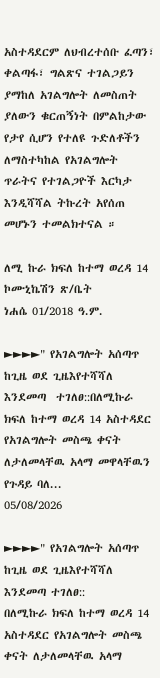አስተዳደርም ለህብረተሰቡ ፈጣን፣ ቀልጣፋ፣ ግልጽና ተገልጋይን ያማከለ አገልግሎት ለመስጠት ያለውን ቁርጠኝነት በምልከታው የታየ ሲሆን የተለዩ ጉድለቶችን ለማስተካከል የአገልግሎት ጥራትና የተገልጋዮች እርካታ እንዲሻሻል ትኩረት አየሰጠ መሆኑን ተመልክተናል ።

ለሚ ኩራ ክፍለ ከተማ ወረዳ 14
ኮሙኒኬሽን ጽ/ቤት
ነሐሴ 01/2018 ዓ.ም.

►►►►" የአገልግሎት አሰጣጥ ከጊዜ ወደ ጊዜእየተሻሻለ እንደመጣ  ተገለፀ::በለሚኩራ ክፍለ ከተማ ወረዳ 14 አስተዳደር   የአገልግሎት መስጫ ቀናት ለታለመላቸዉ አላማ መዋላቸዉን የጉዳይ ባለ...
05/08/2026

►►►►" የአገልግሎት አሰጣጥ ከጊዜ ወደ ጊዜእየተሻሻለ እንደመጣ ተገለፀ::
በለሚኩራ ክፍለ ከተማ ወረዳ 14 አስተዳደር የአገልግሎት መስጫ ቀናት ለታለመላቸዉ አላማ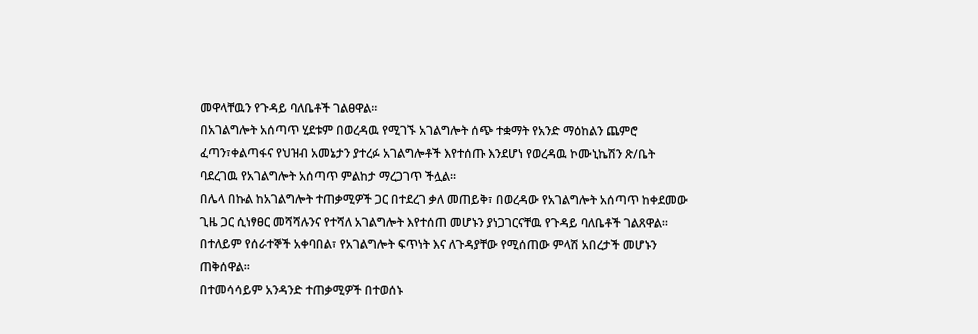መዋላቸዉን የጉዳይ ባለቤቶች ገልፀዋል።
በአገልግሎት አሰጣጥ ሂደቱም በወረዳዉ የሚገኙ አገልግሎት ሰጭ ተቋማት የአንድ ማዕከልን ጨምሮ ፈጣን፣ቀልጣፋና የህዝብ አመኔታን ያተረፉ አገልግሎቶች እየተሰጡ እንደሆነ የወረዳዉ ኮሙኒኬሽን ጽ/ቤት ባደረገዉ የአገልግሎት አሰጣጥ ምልከታ ማረጋገጥ ችሏል።
በሌላ በኩል ከአገልግሎት ተጠቃሚዎች ጋር በተደረገ ቃለ መጠይቅ፣ በወረዳው የአገልግሎት አሰጣጥ ከቀደመው ጊዜ ጋር ሲነፃፀር መሻሻሉንና የተሻለ አገልግሎት እየተሰጠ መሆኑን ያነጋገርናቸዉ የጉዳይ ባለቤቶች ገልጸዋል። በተለይም የሰራተኞች አቀባበል፣ የአገልግሎት ፍጥነት እና ለጉዳያቸው የሚሰጠው ምላሽ አበረታች መሆኑን ጠቅሰዋል።
በተመሳሳይም አንዳንድ ተጠቃሚዎች በተወሰኑ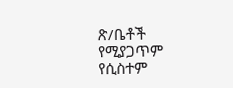ጽ/ቤቶች የሚያጋጥም የሲስተም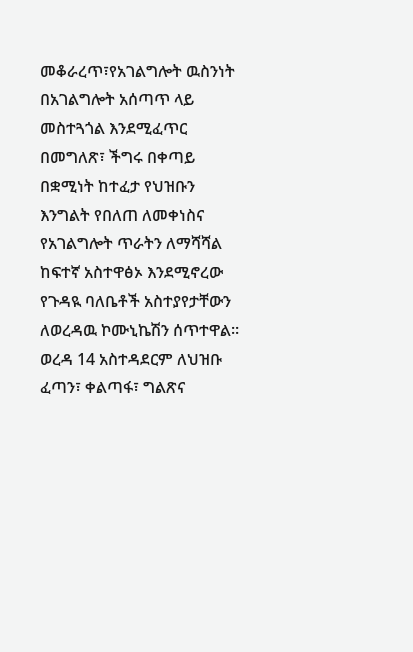መቆራረጥ፣የአገልግሎት ዉስንነት በአገልግሎት አሰጣጥ ላይ መስተጓጎል እንደሚፈጥር በመግለጽ፣ ችግሩ በቀጣይ በቋሚነት ከተፈታ የህዝቡን እንግልት የበለጠ ለመቀነስና የአገልግሎት ጥራትን ለማሻሻል ከፍተኛ አስተዋፅኦ እንደሚኖረው የጉዳዪ ባለቤቶች አስተያየታቸውን ለወረዳዉ ኮሙኒኬሽን ሰጥተዋል።
ወረዳ 14 አስተዳደርም ለህዝቡ ፈጣን፣ ቀልጣፋ፣ ግልጽና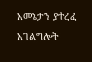አመኔታን ያተረፈ አገልግሎት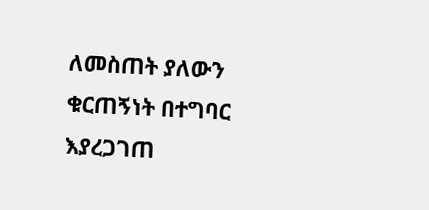ለመስጠት ያለውን ቁርጠኝነት በተግባር እያረጋገጠ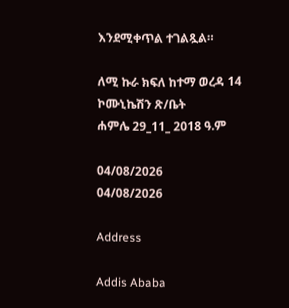እንደሚቀጥል ተገልጿል።

ለሚ ኩራ ክፍለ ከተማ ወረዳ 14
ኮሙኒኬሽን ጽ/ቤት
ሐምሌ 29_11_ 2018 ዓ.ም

04/08/2026
04/08/2026

Address

Addis Ababa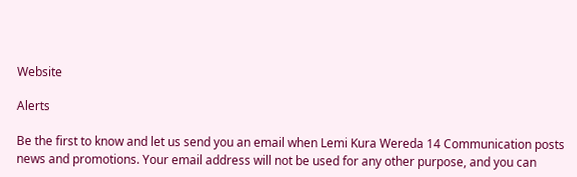Website

Alerts

Be the first to know and let us send you an email when Lemi Kura Wereda 14 Communication posts news and promotions. Your email address will not be used for any other purpose, and you can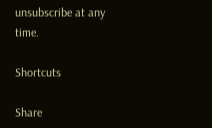unsubscribe at any time.

Shortcuts

Share